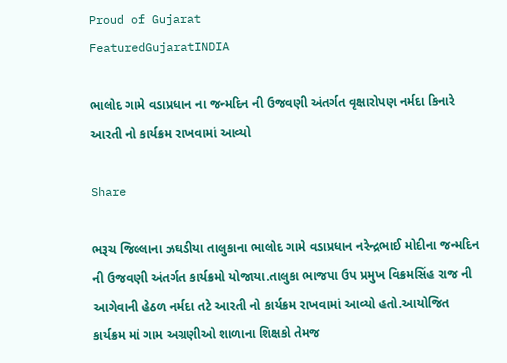Proud of Gujarat
FeaturedGujaratINDIA

ભાલોદ ગામે વડાપ્રધાન ના જન્મદિન ની ઉજવણી અંતર્ગત વૃક્ષારોપણ નર્મદા કિનારે આરતી નો કાર્યક્રમ રાખવામાં આવ્યો

Share

ભરૂચ જિલ્લાના ઝઘડીયા તાલુકાના ભાલોદ ગામે વડાપ્રધાન નરેન્દ્રભાઈ મોદીના જન્મદિન ની ઉજવણી અંતર્ગત કાર્યક્રમો યોજાયા.તાલુકા ભાજપા ઉપ પ્રમુખ વિક્રમસિંહ રાજ ની આગેવાની હેઠળ નર્મદા તટે આરતી નો કાર્યક્રમ રાખવામાં આવ્યો હતો.આયોજિત કાર્યક્રમ માં ગામ અગ્રણીઓ શાળાના શિક્ષકો તેમજ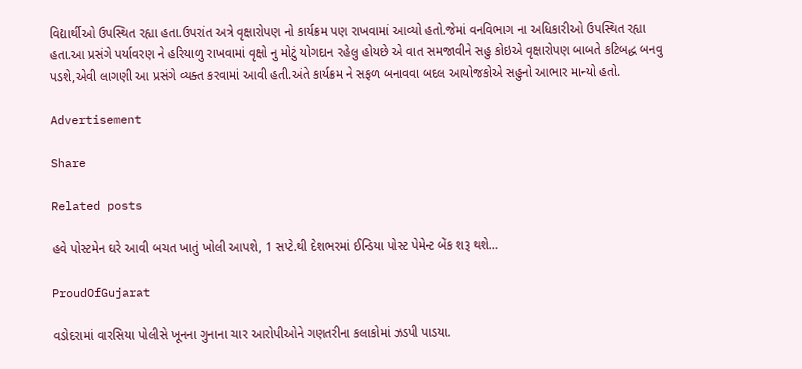વિદ્યાર્થીઓ ઉપસ્થિત રહ્યા હતા.ઉપરાંત અત્રે વૃક્ષારોપણ નો કાર્યક્રમ પણ રાખવામાં આવ્યો હતો.જેમાં વનવિભાગ ના અધિકારીઓ ઉપસ્થિત રહ્યા હતા.આ પ્રસંગે પર્યાવરણ ને હરિયાળુ રાખવામાં વૃક્ષો નુ મોટું યોગદાન રહેલુ હોયછે એ વાત સમજાવીને સહુ કોઇએ વૃક્ષારોપણ બાબતે કટિબદ્ધ બનવુ પડશે,એવી લાગણી આ પ્રસંગે વ્યક્ત કરવામાં આવી હતી.અંતે કાર્યક્રમ ને સફળ બનાવવા બદલ આયોજકોએ સહુનો આભાર માન્યો હતો.

Advertisement

Share

Related posts

હવે પોસ્ટમેન ઘરે આવી બચત ખાતું ખોલી આપશે, 1 સપ્ટે.થી દેશભરમાં ઈન્ડિયા પોસ્ટ પેમેન્ટ બેંક શરૂ થશે…

ProudOfGujarat

વડોદરામાં વારસિયા પોલીસે ખૂનના ગુનાના ચાર આરોપીઓને ગણતરીના કલાકોમાં ઝડપી પાડયા.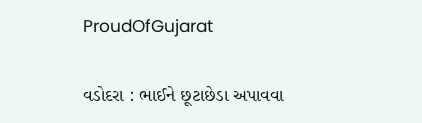ProudOfGujarat

વડોદરા : ભાઈને છૂટાછેડા અપાવવા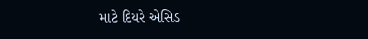માટે દિયરે એસિડ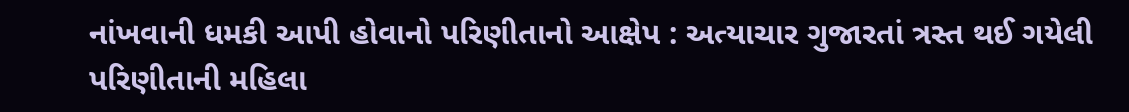નાંખવાની ધમકી આપી હોવાનો પરિણીતાનો આક્ષેપ : અત્યાચાર ગુજારતાં ત્રસ્ત થઈ ગયેલી પરિણીતાની મહિલા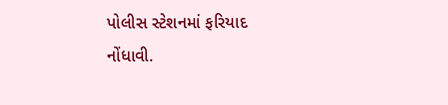પોલીસ સ્ટેશનમાં ફરિયાદ નોંધાવી.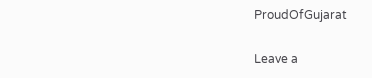ProudOfGujarat

Leave a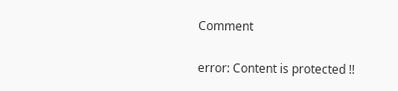Comment

error: Content is protected !!